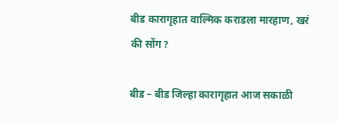बीड कारागृहात वाल्मिक कराडला मारहाण, खरं की सोंग?

बीड – बीड जिल्हा कारागृहात आज सकाळी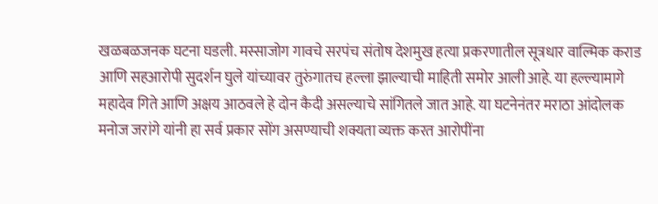खळबळजनक घटना घडली. मस्साजोग गावचे सरपंच संतोष देशमुख हत्या प्रकरणातील सूत्रधार वाल्मिक कराड आणि सहआरोपी सुदर्शन घुले यांच्यावर तुरुंगातच हल्ला झाल्याची माहिती समोर आली आहे. या हल्ल्यामागे महादेव गिते आणि अक्षय आठवले हे दोन कैदी असल्याचे सांगितले जात आहे. या घटनेनंतर मराठा आंदोलक मनोज जरांगे यांनी हा सर्व प्रकार सोंग असण्याची शक्यता व्यक्त करत आरोपींना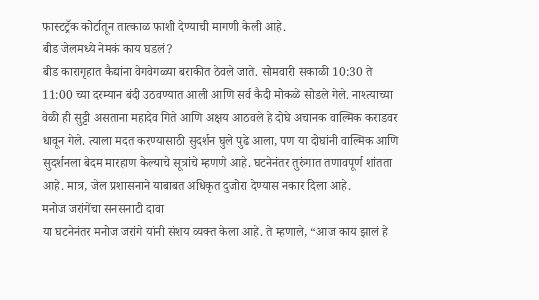फास्टट्रॅक कोर्टातून तात्काळ फाशी देण्याची मागणी केली आहे.
बीड जेलमध्ये नेमकं काय घडलं?
बीड कारागृहात कैद्यांना वेगवेगळ्या बराकीत ठेवले जाते. सोमवारी सकाळी 10:30 ते 11:00 च्या दरम्यान बंदी उठवण्यात आली आणि सर्व कैदी मोकळे सोडले गेले. नाश्त्याच्या वेळी ही सुट्टी असताना महादेव गिते आणि अक्षय आठवले हे दोघे अचानक वाल्मिक कराडवर धावून गेले. त्याला मदत करण्यासाठी सुदर्शन घुले पुढे आला, पण या दोघांनी वाल्मिक आणि सुदर्शनला बेदम मारहाण केल्याचे सूत्रांचे म्हणणे आहे. घटनेनंतर तुरुंगात तणावपूर्ण शांतता आहे. मात्र, जेल प्रशासनाने याबाबत अधिकृत दुजोरा देण्यास नकार दिला आहे.
मनोज जरांगेंचा सनसनाटी दावा
या घटनेनंतर मनोज जरांगे यांनी संशय व्यक्त केला आहे. ते म्हणाले, “आज काय झालं हे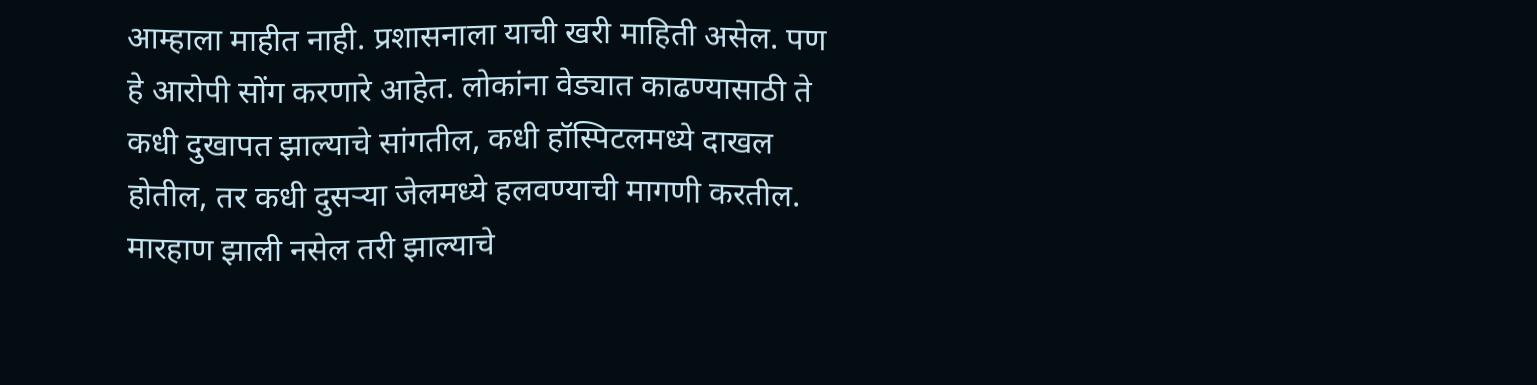आम्हाला माहीत नाही. प्रशासनाला याची खरी माहिती असेल. पण हे आरोपी सोंग करणारे आहेत. लोकांना वेड्यात काढण्यासाठी ते कधी दुखापत झाल्याचे सांगतील, कधी हॉस्पिटलमध्ये दाखल होतील, तर कधी दुसऱ्या जेलमध्ये हलवण्याची मागणी करतील. मारहाण झाली नसेल तरी झाल्याचे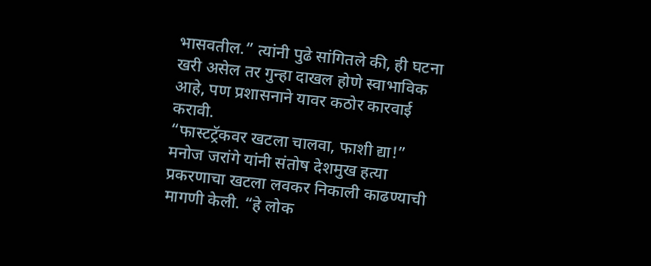भासवतील.” त्यांनी पुढे सांगितले की, ही घटना खरी असेल तर गुन्हा दाखल होणे स्वाभाविक आहे, पण प्रशासनाने यावर कठोर कारवाई करावी.
“फास्टट्रॅकवर खटला चालवा, फाशी द्या!”
मनोज जरांगे यांनी संतोष देशमुख हत्या प्रकरणाचा खटला लवकर निकाली काढण्याची मागणी केली. “हे लोक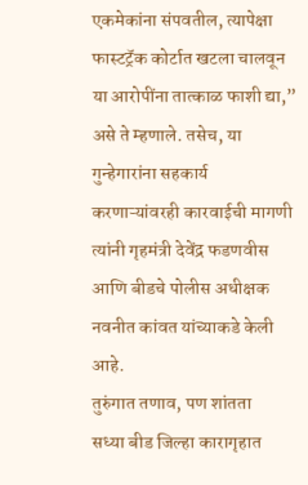एकमेकांना संपवतील, त्यापेक्षा फास्टट्रॅक कोर्टात खटला चालवून या आरोपींना तात्काळ फाशी द्या,” असे ते म्हणाले. तसेच, या गुन्हेगारांना सहकार्य करणाऱ्यांवरही कारवाईची मागणी त्यांनी गृहमंत्री देवेंद्र फडणवीस आणि बीडचे पोलीस अधीक्षक नवनीत कांवत यांच्याकडे केली आहे.
तुरुंगात तणाव, पण शांतता
सध्या बीड जिल्हा कारागृहात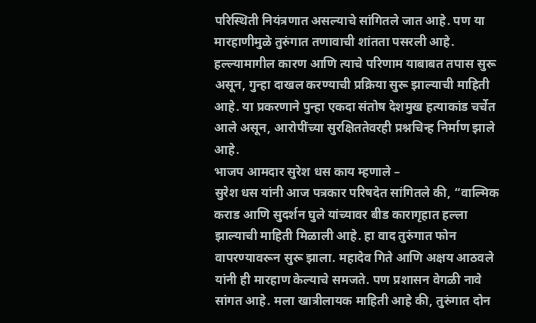परिस्थिती नियंत्रणात असल्याचे सांगितले जात आहे. पण या मारहाणीमुळे तुरुंगात तणावाची शांतता पसरली आहे. हल्ल्यामागील कारण आणि त्याचे परिणाम याबाबत तपास सुरू असून, गुन्हा दाखल करण्याची प्रक्रिया सुरू झाल्याची माहिती आहे. या प्रकरणाने पुन्हा एकदा संतोष देशमुख हत्याकांड चर्चेत आले असून, आरोपींच्या सुरक्षिततेवरही प्रश्नचिन्ह निर्माण झाले आहे.
भाजप आमदार सुरेश धस काय म्हणाले –
सुरेश धस यांनी आज पत्रकार परिषदेत सांगितले की, “वाल्मिक कराड आणि सुदर्शन घुले यांच्यावर बीड कारागृहात हल्ला झाल्याची माहिती मिळाली आहे. हा वाद तुरुंगात फोन वापरण्यावरून सुरू झाला. महादेव गिते आणि अक्षय आठवले यांनी ही मारहाण केल्याचे समजते. पण प्रशासन वेगळी नावे सांगत आहे. मला खात्रीलायक माहिती आहे की, तुरुंगात दोन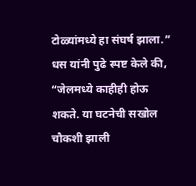टोळ्यांमध्ये हा संघर्ष झाला.” धस यांनी पुढे स्पष्ट केले की, “जेलमध्ये काहीही होऊ शकते. या घटनेची सखोल चौकशी झाली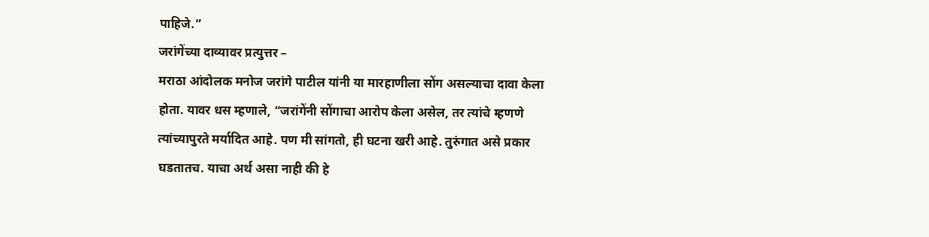पाहिजे.”
जरांगेंच्या दाव्यावर प्रत्युत्तर –
मराठा आंदोलक मनोज जरांगे पाटील यांनी या मारहाणीला सोंग असल्याचा दावा केला होता. यावर धस म्हणाले, “जरांगेंनी सोंगाचा आरोप केला असेल, तर त्यांचे म्हणणे त्यांच्यापुरते मर्यादित आहे. पण मी सांगतो, ही घटना खरी आहे. तुरुंगात असे प्रकार घडतातच. याचा अर्थ असा नाही की हे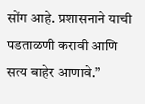सोंग आहे. प्रशासनाने याची पडताळणी करावी आणि सत्य बाहेर आणावे.”